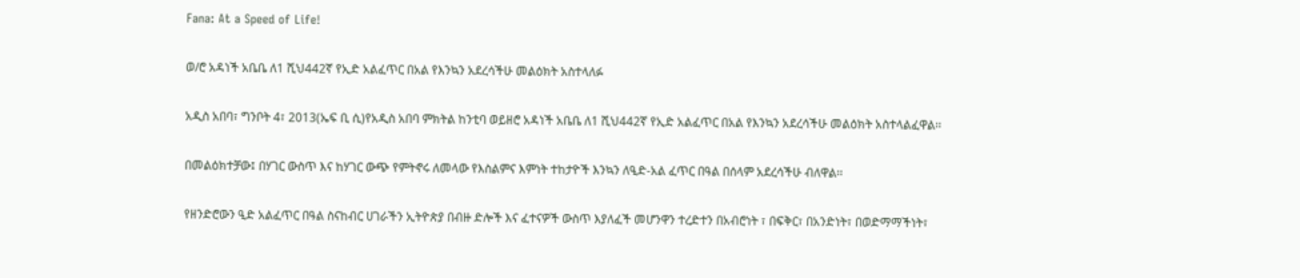Fana: At a Speed of Life!

ወ/ሮ አዳነች አቤቤ ለ1 ሺህ442ኛ የኢድ አልፈጥር በአል የእንኳን አደረሳችሁ መልዕክት አስተላለፉ

አዲስ አበባ፣ ግንቦት 4፣ 2013(ኤፍ ቢ ሲ)የአዲስ አበባ ምክትል ከንቲባ ወይዘሮ አዳነች አቤቤ ለ1 ሺህ442ኛ የኢድ አልፈጥር በአል የእንኳን አደረሳችሁ መልዕክት አስተላልፈዋል፡፡

በመልዕክተቻው፤ በሃገር ውስጥ እና ከሃገር ውጭ የምትኖሩ ለመላው የእስልምና እምነት ተከታዮች እንኳን ለዒድ-አል ፈጥር በዓል በሰላም አደረሳችሁ ብለዋል፡፡

የዘንድሮውን ዒድ አልፈጥር በዓል ስናከብር ሀገራችን ኢትዮጵያ በብዙ ድሎች እና ፈተናዎች ውስጥ እያለፈች መሆንዋን ተረድተን በአብሮነት ፣ በፍቅር፣ በአንድነት፣ በወድማማችነት፣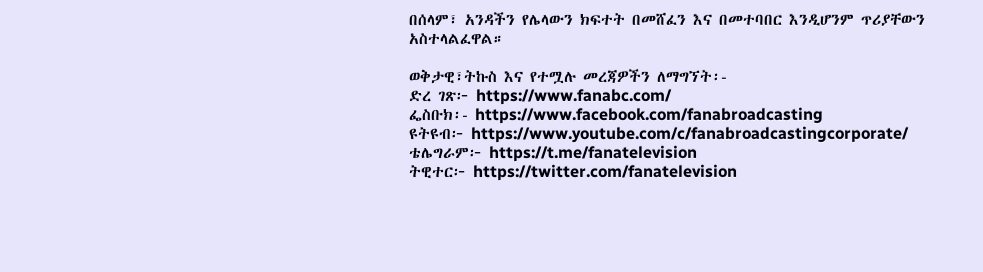በሰላም፣ አንዳችን የሌላውን ክፍተት በመሸፈን እና በመተባበር እንዲሆንም ጥሪያቸውን አስተላልፈዋል።

ወቅታዊ፣ትኩስ እና የተሟሉ መረጃዎችን ለማግኘት፡-
ድረ ገጽ፦ https://www.fanabc.com/
ፌስቡክ፡- https://www.facebook.com/fanabroadcasting
ዩትዩብ፦ https://www.youtube.com/c/fanabroadcastingcorporate/
ቴሌግራም፦ https://t.me/fanatelevision
ትዊተር፦ https://twitter.com/fanatelevision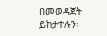በመወዳጀት ይከታተሉን፡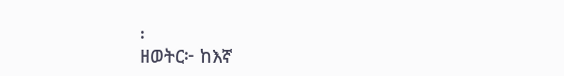፡
ዘወትር፦ ከእኛ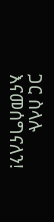ጋር ስላሉ እናመሰግናለን!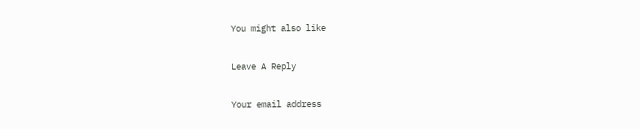You might also like

Leave A Reply

Your email address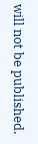will not be published.